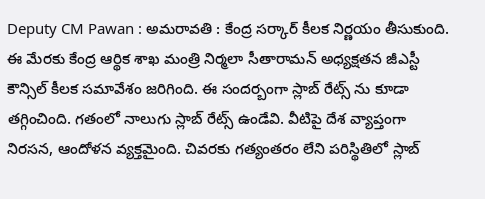Deputy CM Pawan : అమరావతి : కేంద్ర సర్కార్ కీలక నిర్ణయం తీసుకుంది. ఈ మేరకు కేంద్ర ఆర్థిక శాఖ మంత్రి నిర్మలా సీతారామన్ అధ్యక్షతన జీఎస్టీ కౌన్సిల్ కీలక సమావేశం జరిగింది. ఈ సందర్బంగా స్లాబ్ రేట్స్ ను కూడా తగ్గించింది. గతంలో నాలుగు స్లాబ్ రేట్స్ ఉండేవి. వీటిపై దేశ వ్యాప్తంగా నిరసన, ఆందోళన వ్యక్తమైంది. చివరకు గత్యంతరం లేని పరిస్థితిలో స్లాబ్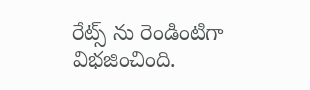రేట్స్ ను రెండింటిగా విభజించింది.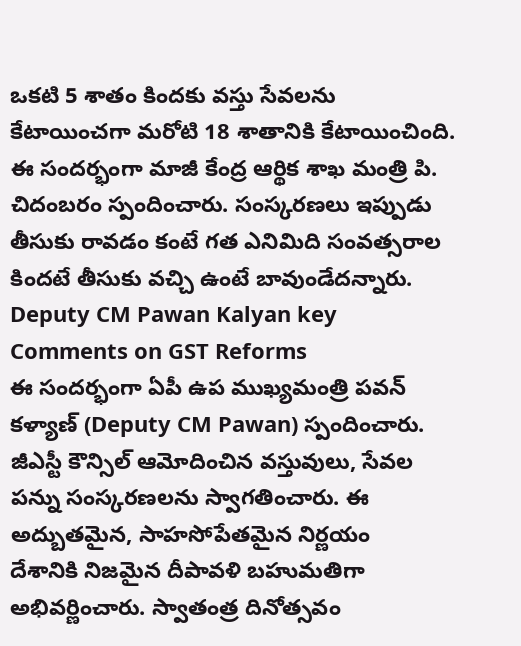ఒకటి 5 శాతం కిందకు వస్తు సేవలను కేటాయించగా మరోటి 18 శాతానికి కేటాయించింది. ఈ సందర్భంగా మాజీ కేంద్ర ఆర్థిక శాఖ మంత్రి పి. చిదంబరం స్పందించారు. సంస్కరణలు ఇప్పుడు తీసుకు రావడం కంటే గత ఎనిమిది సంవత్సరాల కిందటే తీసుకు వచ్చి ఉంటే బావుండేదన్నారు.
Deputy CM Pawan Kalyan key Comments on GST Reforms
ఈ సందర్భంగా ఏపీ ఉప ముఖ్యమంత్రి పవన్ కళ్యాణ్ (Deputy CM Pawan) స్పందించారు. జీఎస్టీ కౌన్సిల్ ఆమోదించిన వస్తువులు, సేవల పన్ను సంస్కరణలను స్వాగతించారు. ఈ అద్బుతమైన, సాహసోపేతమైన నిర్ణయం
దేశానికి నిజమైన దీపావళి బహుమతిగా అభివర్ణించారు. స్వాతంత్ర దినోత్సవం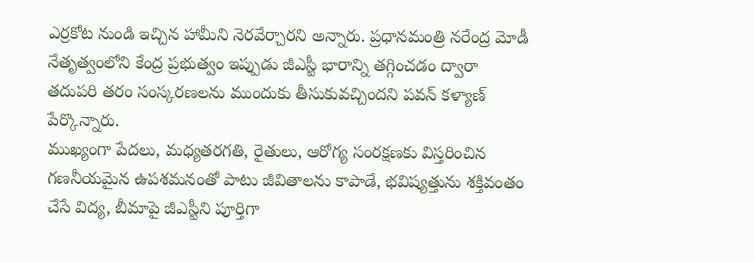ఎర్రకోట నుండి ఇచ్చిన హామీని నెరవేర్చారని అన్నారు. ప్రధానమంత్రి నరేంద్ర మోడీ నేతృత్వంలోని కేంద్ర ప్రభుత్వం ఇప్పుడు జీఎస్టీ భారాన్ని తగ్గించడం ద్వారా తదుపరి తరం సంస్కరణలను ముందుకు తీసుకువచ్చిందని పవన్ కళ్యాణ్ పేర్కొన్నారు.
ముఖ్యంగా పేదలు, మధ్యతరగతి, రైతులు, ఆరోగ్య సంరక్షణకు విస్తరించిన గణనీయమైన ఉపశమనంతో పాటు జీవితాలను కాపాడే, భవిష్యత్తును శక్తివంతం చేసే విద్య, బీమాపై జీఎస్టీని పూర్తిగా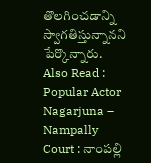తొలగించడాన్ని స్వాగతిస్తున్నానని పేర్కొన్నారు.
Also Read : Popular Actor Nagarjuna – Nampally Court : నాంపల్లి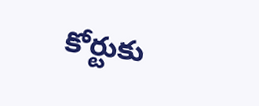కోర్టుకు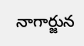నాగార్జున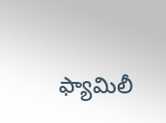ఫ్యామిలీ